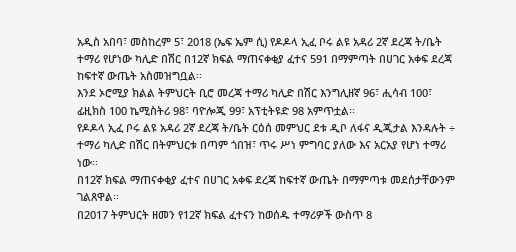አዲስ አበባ፣ መስከረም 5፣ 2018 (ኤፍ ኤም ሲ) የዶዶላ ኢፈ ቦሩ ልዩ አዳሪ 2ኛ ደረጃ ት/ቤት ተማሪ የሆነው ካሊድ በሽር በ12ኛ ክፍል ማጠናቀቂያ ፈተና 591 በማምጣት በሀገር አቀፍ ደረጃ ከፍተኛ ውጤት አስመዝግቧል፡፡
እንደ ኦሮሚያ ክልል ትምህርት ቢሮ መረጃ ተማሪ ካሊድ በሽር እንግሊዘኛ 96፣ ሒሳብ 100፣ ፊዚክስ 100 ኬሚስትሪ 98፣ ባዮሎጂ 99፣ አፕቲትዩድ 98 አምጥቷል፡፡
የዶዶላ ኢፈ ቦሩ ልዩ አዳሪ 2ኛ ደረጃ ት/ቤት ርዕሰ መምህር ደቱ ዲቦ ለፋና ዲጂታል እንዳሉት ÷ ተማሪ ካሊድ በሽር በትምህርቱ በጣም ጎበዝ፣ ጥሩ ሥነ ምግባር ያለው እና አርአያ የሆነ ተማሪ ነው፡፡
በ12ኛ ክፍል ማጠናቀቂያ ፈተና በሀገር አቀፍ ደረጃ ከፍተኛ ውጤት በማምጣቱ መደሰታቸውንም ገልጸዋል፡፡
በ2017 ትምህርት ዘመን የ12ኛ ክፍል ፈተናን ከወሰዱ ተማሪዎች ውስጥ 8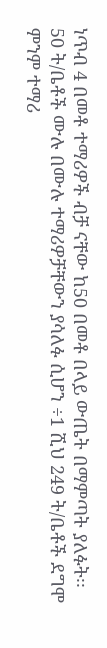ነጥብ 4 በመቶ ተማሪዎች ብቻ ናቸው ከ50 በመቶ በላይ ውጤት በማምጣት ያለፉት፡፡
50 ት/ቤቶች ሙሉ በሙሉ ተማሪዎቻቸውን ያሳለፉ ሲሆን ÷1 ሺህ 249 ት/ቤቶች ደግሞ ምንም ተማሪ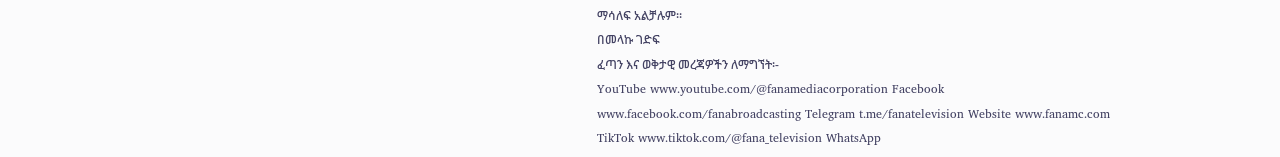ማሳለፍ አልቻሉም፡፡
በመላኩ ገድፍ
ፈጣን እና ወቅታዊ መረጃዎችን ለማግኘት፡-
YouTube www.youtube.com/@fanamediacorporation Facebook www.facebook.com/fanabroadcasting Telegram t.me/fanatelevision Website www.fanamc.com TikTok www.tiktok.com/@fana_television WhatsApp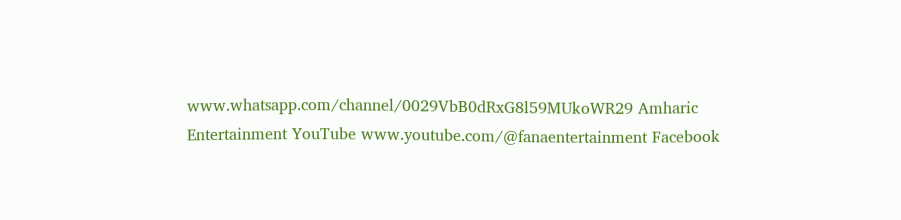www.whatsapp.com/channel/0029VbB0dRxG8l59MUkoWR29 Amharic Entertainment YouTube www.youtube.com/@fanaentertainment Facebook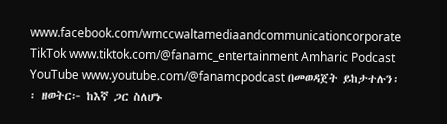www.facebook.com/wmccwaltamediaandcommunicationcorporate TikTok www.tiktok.com/@fanamc_entertainment Amharic Podcast YouTube www.youtube.com/@fanamcpodcast በመወዳጀት ይከታተሉን፡፡ ዘወትር፦ ከእኛ ጋር ስለሆኑ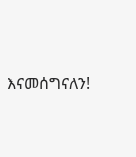እናመሰግናለን!